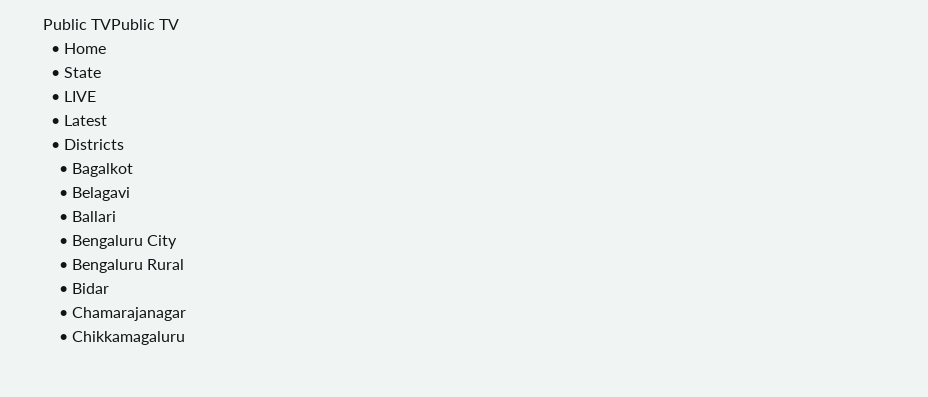Public TVPublic TV
  • Home
  • State
  • LIVE
  • Latest
  • Districts
    • Bagalkot
    • Belagavi
    • Ballari
    • Bengaluru City
    • Bengaluru Rural
    • Bidar
    • Chamarajanagar
    • Chikkamagaluru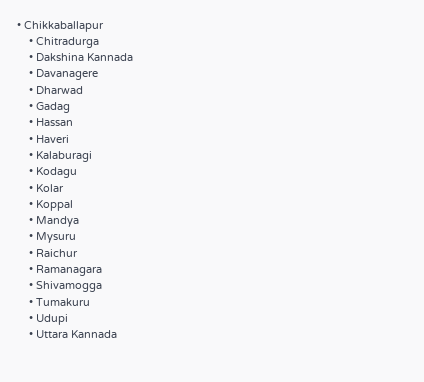• Chikkaballapur
    • Chitradurga
    • Dakshina Kannada
    • Davanagere
    • Dharwad
    • Gadag
    • Hassan
    • Haveri
    • Kalaburagi
    • Kodagu
    • Kolar
    • Koppal
    • Mandya
    • Mysuru
    • Raichur
    • Ramanagara
    • Shivamogga
    • Tumakuru
    • Udupi
    • Uttara Kannada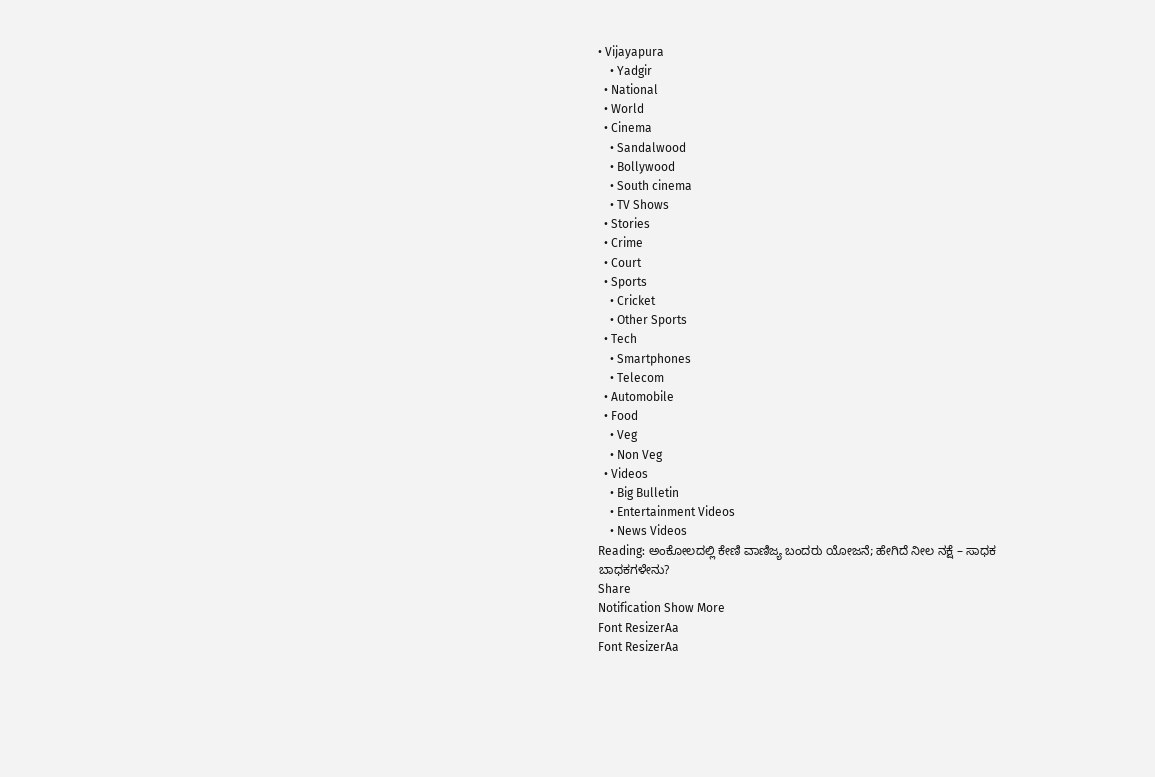• Vijayapura
    • Yadgir
  • National
  • World
  • Cinema
    • Sandalwood
    • Bollywood
    • South cinema
    • TV Shows
  • Stories
  • Crime
  • Court
  • Sports
    • Cricket
    • Other Sports
  • Tech
    • Smartphones
    • Telecom
  • Automobile
  • Food
    • Veg
    • Non Veg
  • Videos
    • Big Bulletin
    • Entertainment Videos
    • News Videos
Reading: ಅಂಕೋಲದಲ್ಲಿ ಕೇಣಿ ವಾಣಿಜ್ಯ ಬಂದರು ಯೋಜನೆ; ಹೇಗಿದೆ ನೀಲ ನಕ್ಷೆ – ಸಾಧಕ ಬಾಧಕಗಳೇನು?
Share
Notification Show More
Font ResizerAa
Font ResizerAa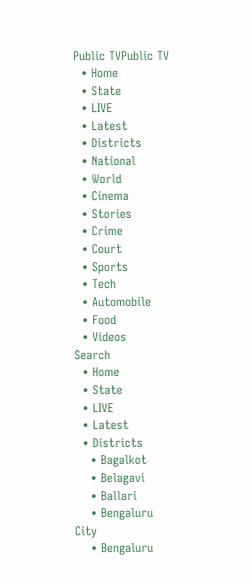Public TVPublic TV
  • Home
  • State
  • LIVE
  • Latest
  • Districts
  • National
  • World
  • Cinema
  • Stories
  • Crime
  • Court
  • Sports
  • Tech
  • Automobile
  • Food
  • Videos
Search
  • Home
  • State
  • LIVE
  • Latest
  • Districts
    • Bagalkot
    • Belagavi
    • Ballari
    • Bengaluru City
    • Bengaluru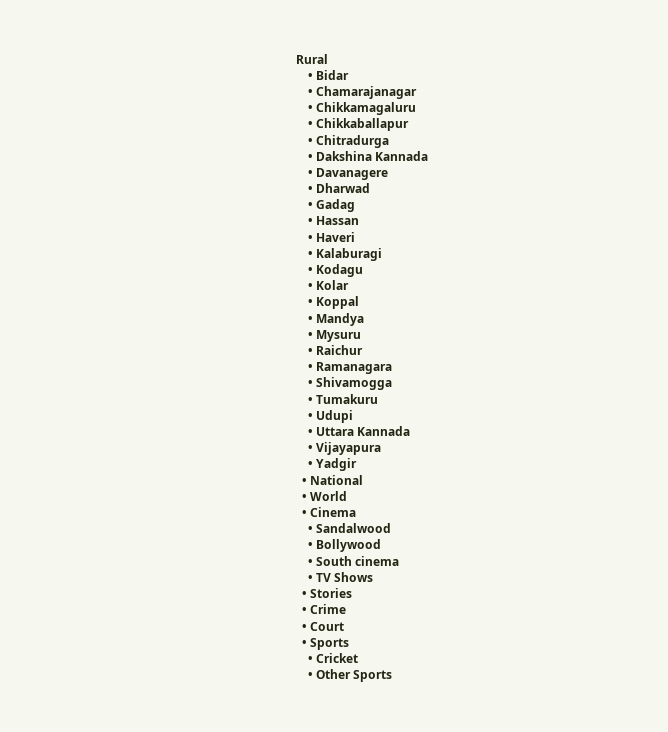Rural
    • Bidar
    • Chamarajanagar
    • Chikkamagaluru
    • Chikkaballapur
    • Chitradurga
    • Dakshina Kannada
    • Davanagere
    • Dharwad
    • Gadag
    • Hassan
    • Haveri
    • Kalaburagi
    • Kodagu
    • Kolar
    • Koppal
    • Mandya
    • Mysuru
    • Raichur
    • Ramanagara
    • Shivamogga
    • Tumakuru
    • Udupi
    • Uttara Kannada
    • Vijayapura
    • Yadgir
  • National
  • World
  • Cinema
    • Sandalwood
    • Bollywood
    • South cinema
    • TV Shows
  • Stories
  • Crime
  • Court
  • Sports
    • Cricket
    • Other Sports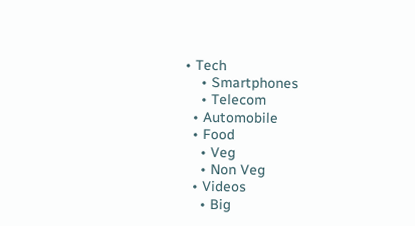• Tech
    • Smartphones
    • Telecom
  • Automobile
  • Food
    • Veg
    • Non Veg
  • Videos
    • Big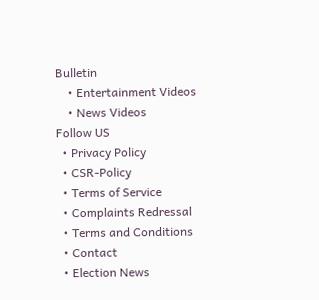Bulletin
    • Entertainment Videos
    • News Videos
Follow US
  • Privacy Policy
  • CSR-Policy
  • Terms of Service
  • Complaints Redressal
  • Terms and Conditions
  • Contact
  • Election News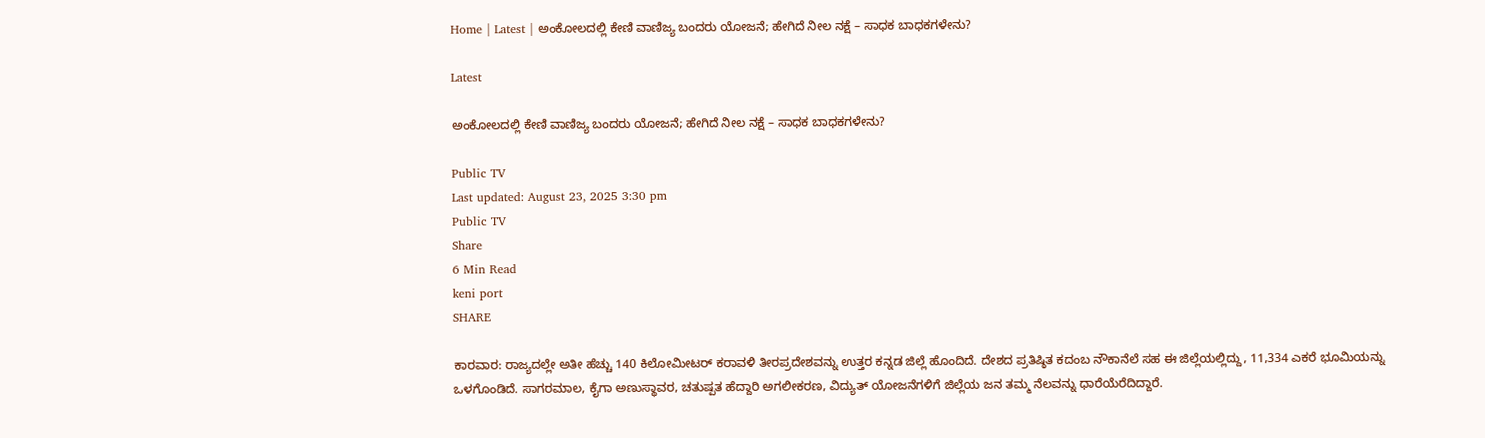Home | Latest | ಅಂಕೋಲದಲ್ಲಿ ಕೇಣಿ ವಾಣಿಜ್ಯ ಬಂದರು ಯೋಜನೆ; ಹೇಗಿದೆ ನೀಲ ನಕ್ಷೆ – ಸಾಧಕ ಬಾಧಕಗಳೇನು?

Latest

ಅಂಕೋಲದಲ್ಲಿ ಕೇಣಿ ವಾಣಿಜ್ಯ ಬಂದರು ಯೋಜನೆ; ಹೇಗಿದೆ ನೀಲ ನಕ್ಷೆ – ಸಾಧಕ ಬಾಧಕಗಳೇನು?

Public TV
Last updated: August 23, 2025 3:30 pm
Public TV
Share
6 Min Read
keni port
SHARE

ಕಾರವಾರ: ರಾಜ್ಯದಲ್ಲೇ ಅತೀ ಹೆಚ್ಚು 140 ಕಿಲೋಮೀಟರ್ ಕರಾವಳಿ ತೀರಪ್ರದೇಶವನ್ನು ಉತ್ತರ ಕನ್ನಡ ಜಿಲ್ಲೆ ಹೊಂದಿದೆ. ದೇಶದ ಪ್ರತಿಷ್ಠಿತ ಕದಂಬ ನೌಕಾನೆಲೆ ಸಹ ಈ ಜಿಲ್ಲೆಯಲ್ಲಿದ್ದು, 11,334 ಎಕರೆ ಭೂಮಿಯನ್ನು ಒಳಗೊಂಡಿದೆ. ಸಾಗರಮಾಲ, ಕೈಗಾ ಅಣುಸ್ಥಾವರ, ಚತುಷ್ಪತ ಹೆದ್ದಾರಿ ಅಗಲೀಕರಣ, ವಿದ್ಯುತ್ ಯೋಜನೆಗಳಿಗೆ ಜಿಲ್ಲೆಯ ಜನ ತಮ್ಮ ನೆಲವನ್ನು ಧಾರೆಯೆರೆದಿದ್ದಾರೆ.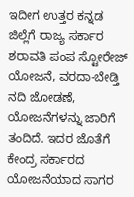ಇದೀಗ ಉತ್ತರ ಕನ್ನಡ ಜಿಲ್ಲೆಗೆ ರಾಜ್ಯ ಸರ್ಕಾರ ಶರಾವತಿ ಪಂಪ ಸ್ಟೋರೇಜ್ ಯೋಜನೆ, ವರದಾ-ಬೇಡ್ತಿ ನದಿ ಜೋಡಣೆ, ಯೋಜನೆಗಳನ್ನು ಜಾರಿಗೆ ತಂದಿದೆ. ಇದರ ಜೊತೆಗೆ ಕೇಂದ್ರ ಸರ್ಕಾರದ ಯೋಜನೆಯಾದ ಸಾಗರ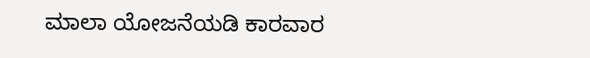ಮಾಲಾ ಯೋಜನೆಯಡಿ ಕಾರವಾರ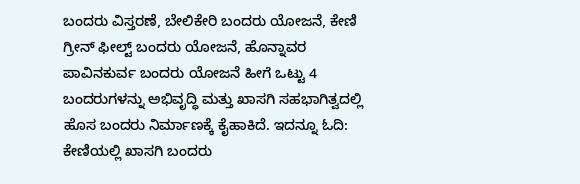ಬಂದರು ವಿಸ್ತರಣೆ, ಬೇಲಿಕೇರಿ ಬಂದರು ಯೋಜನೆ, ಕೇಣಿ ಗ್ರೀನ್ ಫೀಲ್ಟ್ ಬಂದರು ಯೋಜನೆ, ಹೊನ್ನಾವರ ಪಾವಿನಕುರ್ವ ಬಂದರು ಯೋಜನೆ ಹೀಗೆ ಒಟ್ಟು 4 ಬಂದರುಗಳನ್ನು ಅಭಿವೃದ್ಧಿ ಮತ್ತು ಖಾಸಗಿ ಸಹಭಾಗಿತ್ವದಲ್ಲಿ ಹೊಸ ಬಂದರು ನಿರ್ಮಾಣಕ್ಕೆ ಕೈಹಾಕಿದೆ. ಇದನ್ನೂ ಓದಿ: ಕೇಣಿಯಲ್ಲಿ ಖಾಸಗಿ ಬಂದರು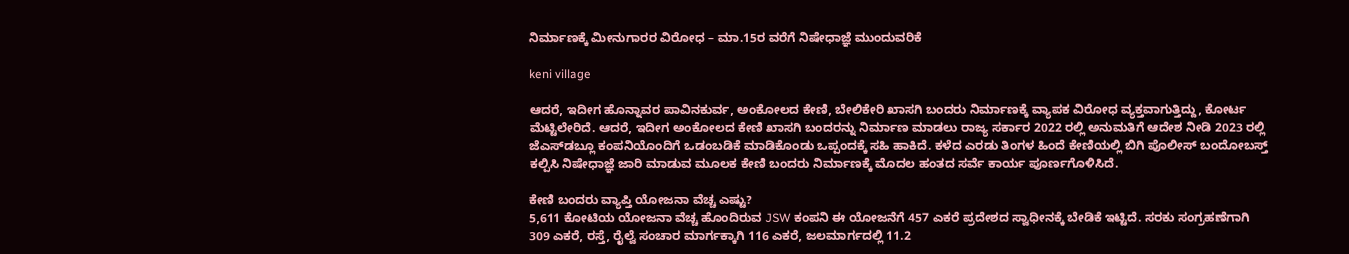ನಿರ್ಮಾಣಕ್ಕೆ ಮೀನುಗಾರರ ವಿರೋಧ – ಮಾ.15ರ ವರೆಗೆ ನಿಷೇಧಾಜ್ಞೆ ಮುಂದುವರಿಕೆ

keni village

ಆದರೆ, ಇದೀಗ ಹೊನ್ನಾವರ ಪಾವಿನಕುರ್ವ, ಅಂಕೋಲದ ಕೇಣಿ, ಬೇಲಿಕೇರಿ ಖಾಸಗಿ ಬಂದರು ನಿರ್ಮಾಣಕ್ಕೆ ವ್ಯಾಪಕ ವಿರೋಧ ವ್ಯಕ್ತವಾಗುತ್ತಿದ್ದು, ಕೋರ್ಟ ಮೆಟ್ಟಿಲೇರಿದೆ. ಆದರೆ, ಇದೀಗ ಅಂಕೋಲದ ಕೇಣಿ ಖಾಸಗಿ ಬಂದರನ್ನು ನಿರ್ಮಾಣ ಮಾಡಲು ರಾಜ್ಯ ಸರ್ಕಾರ 2022 ರಲ್ಲಿ ಅನುಮತಿಗೆ ಆದೇಶ ನೀಡಿ 2023 ರಲ್ಲಿ ಜೆಎಸ್‌ಡಬ್ಲೂ ಕಂಪನಿಯೊಂದಿಗೆ ಒಡಂಬಡಿಕೆ ಮಾಡಿಕೊಂಡು ಒಪ್ಪಂದಕ್ಕೆ ಸಹಿ ಹಾಕಿದೆ. ಕಳೆದ ಎರಡು ತಿಂಗಳ ಹಿಂದೆ ಕೇಣಿಯಲ್ಲಿ ಬಿಗಿ ಪೊಲೀಸ್ ಬಂದೋಬಸ್ತ್ ಕಲ್ಪಿಸಿ ನಿಷೇಧಾಜ್ಞೆ ಜಾರಿ ಮಾಡುವ ಮೂಲಕ ಕೇಣಿ ಬಂದರು ನಿರ್ಮಾಣಕ್ಕೆ ಮೊದಲ ಹಂತದ ಸರ್ವೆ ಕಾರ್ಯ ಪೂರ್ಣಗೊಳಿಸಿದೆ.

ಕೇಣಿ ಬಂದರು ವ್ಯಾಪ್ತಿ ಯೋಜನಾ ವೆಚ್ಚ ಎಷ್ಟು?
5,611 ಕೋಟಿಯ ಯೋಜನಾ ವೆಚ್ಚ ಹೊಂದಿರುವ JSW ಕಂಪನಿ ಈ ಯೋಜನೆಗೆ 457 ಎಕರೆ ಪ್ರದೇಶದ ಸ್ವಾಧೀನಕ್ಕೆ ಬೇಡಿಕೆ ಇಟ್ಟಿದೆ. ಸರಕು ಸಂಗ್ರಹಣೆಗಾಗಿ 309 ಎಕರೆ, ರಸ್ತೆ, ರೈಲ್ವೆ ಸಂಚಾರ ಮಾರ್ಗಕ್ಕಾಗಿ 116 ಎಕರೆ, ಜಲಮಾರ್ಗದಲ್ಲಿ 11.2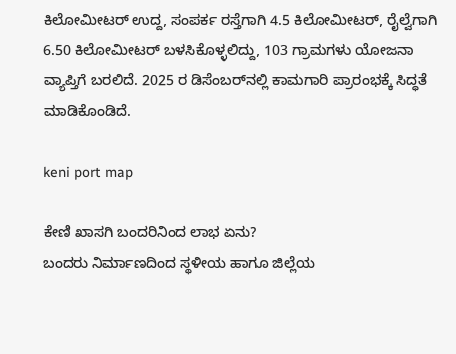ಕಿಲೋಮೀಟರ್ ಉದ್ದ, ಸಂಪರ್ಕ ರಸ್ತೆಗಾಗಿ 4.5 ಕಿಲೋಮೀಟರ್, ರೈಲ್ವೆಗಾಗಿ 6.50 ಕಿಲೋಮೀಟರ್ ಬಳಸಿಕೊಳ್ಳಲಿದ್ದು, 103 ಗ್ರಾಮಗಳು ಯೋಜನಾ ವ್ಯಾಪ್ತಿಗೆ ಬರಲಿದೆ. 2025 ರ ಡಿಸೆಂಬರ್‌ನಲ್ಲಿ ಕಾಮಗಾರಿ ಪ್ರಾರಂಭಕ್ಕೆ ಸಿದ್ಧತೆ ಮಾಡಿಕೊಂಡಿದೆ.

keni port map

ಕೇಣಿ ಖಾಸಗಿ ಬಂದರಿನಿಂದ ಲಾಭ ಏನು?
ಬಂದರು ನಿರ್ಮಾಣದಿಂದ ಸ್ಥಳೀಯ ಹಾಗೂ ಜಿಲ್ಲೆಯ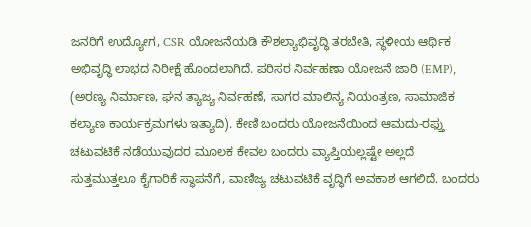ಜನರಿಗೆ ಉದ್ಯೋಗ, CSR ಯೋಜನೆಯಡಿ ಕೌಶಲ್ಯಾಭಿವೃದ್ಧಿ ತರಬೇತಿ, ಸ್ಥಳೀಯ ಆರ್ಥಿಕ ಅಭಿವೃದ್ಧಿ ಲಾಭದ ನಿರೀಕ್ಷೆ ಹೊಂದಲಾಗಿದೆ. ಪರಿಸರ ನಿರ್ವಹಣಾ ಯೋಜನೆ ಜಾರಿ (EMP), (ಅರಣ್ಯ ನಿರ್ಮಾಣ, ಘನ ತ್ಯಾಜ್ಯ ನಿರ್ವಹಣೆ, ಸಾಗರ ಮಾಲಿನ್ಯ ನಿಯಂತ್ರಣ, ಸಾಮಾಜಿಕ ಕಲ್ಯಾಣ ಕಾರ್ಯಕ್ರಮಗಳು ಇತ್ಯಾದಿ). ಕೇಣಿ ಬಂದರು ಯೋಜನೆಯಿಂದ ಆಮದು-ರಫ್ತು ಚಟುವಟಿಕೆ ನಡೆಯುವುದರ ಮೂಲಕ ಕೇವಲ ಬಂದರು ವ್ಯಾಪ್ತಿಯಲ್ಲಷ್ಟೇ ಅಲ್ಲದೆ ಸುತ್ತಮುತ್ತಲೂ ಕೈಗಾರಿಕೆ ಸ್ಥಾಪನೆಗೆ, ವಾಣಿಜ್ಯ ಚಟುವಟಿಕೆ ವೃದ್ಧಿಗೆ ಅವಕಾಶ ಆಗಲಿದೆ. ಬಂದರು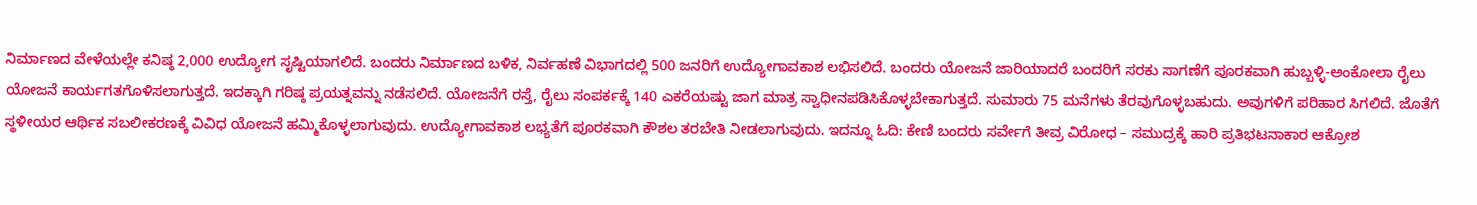ನಿರ್ಮಾಣದ ವೇಳೆಯಲ್ಲೇ ಕನಿಷ್ಠ 2,000 ಉದ್ಯೋಗ ಸೃಷ್ಟಿಯಾಗಲಿದೆ. ಬಂದರು ನಿರ್ಮಾಣದ ಬಳಿಕ, ನಿರ್ವಹಣೆ ವಿಭಾಗದಲ್ಲಿ 500 ಜನರಿಗೆ ಉದ್ಯೋಗಾವಕಾಶ ಲಭಿಸಲಿದೆ. ಬಂದರು ಯೋಜನೆ ಜಾರಿಯಾದರೆ ಬಂದರಿಗೆ ಸರಕು ಸಾಗಣೆಗೆ ಪೂರಕವಾಗಿ ಹುಬ್ಬಳ್ಳಿ-ಅಂಕೋಲಾ ರೈಲು ಯೋಜನೆ ಕಾರ್ಯಗತಗೊಳಿಸಲಾಗುತ್ತದೆ. ಇದಕ್ಕಾಗಿ ಗರಿಷ್ಠ ಪ್ರಯತ್ನವನ್ನು ನಡೆಸಲಿದೆ. ಯೋಜನೆಗೆ ರಸ್ತೆ, ರೈಲು ಸಂಪರ್ಕಕ್ಕೆ 140 ಎಕರೆಯಷ್ಟು ಜಾಗ ಮಾತ್ರ ಸ್ವಾಧೀನಪಡಿಸಿಕೊಳ್ಳಬೇಕಾಗುತ್ತದೆ. ಸುಮಾರು 75 ಮನೆಗಳು ತೆರವುಗೊಳ್ಳಬಹುದು. ಅವುಗಳಿಗೆ ಪರಿಹಾರ ಸಿಗಲಿದೆ. ಜೊತೆಗೆ ಸ್ಥಳೀಯರ ಆರ್ಥಿಕ ಸಬಲೀಕರಣಕ್ಕೆ ವಿವಿಧ ಯೋಜನೆ ಹಮ್ಮಿಕೊಳ್ಳಲಾಗುವುದು. ಉದ್ಯೋಗಾವಕಾಶ ಲಭ್ಯತೆಗೆ ಪೂರಕವಾಗಿ ಕೌಶಲ ತರಬೇತಿ ನೀಡಲಾಗುವುದು. ಇದನ್ನೂ ಓದಿ: ಕೇಣಿ ಬಂದರು ಸರ್ವೇಗೆ ತೀವ್ರ ವಿರೋಧ – ಸಮುದ್ರಕ್ಕೆ ಹಾರಿ ಪ್ರತಿಭಟನಾಕಾರ ಆಕ್ರೋಶ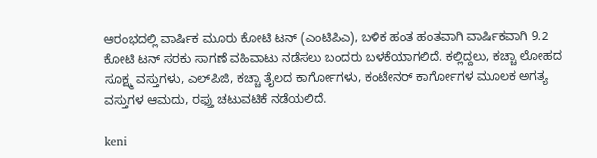ಆರಂಭದಲ್ಲಿ ವಾರ್ಷಿಕ ಮೂರು ಕೋಟಿ ಟನ್ (ಎಂಟಿಪಿಎ), ಬಳಿಕ ಹಂತ ಹಂತವಾಗಿ ವಾರ್ಷಿಕವಾಗಿ 9.2 ಕೋಟಿ ಟನ್ ಸರಕು ಸಾಗಣೆ ವಹಿವಾಟು ನಡೆಸಲು ಬಂದರು ಬಳಕೆಯಾಗಲಿದೆ. ಕಲ್ಲಿದ್ದಲು, ಕಚ್ಚಾ ಲೋಹದ ಸೂಕ್ಷ್ಮ ವಸ್ತುಗಳು, ಎಲ್‌ಪಿಜಿ, ಕಚ್ಚಾ ತೈಲದ ಕಾರ್ಗೋಗಳು, ಕಂಟೇನರ್ ಕಾರ್ಗೋಗಳ ಮೂಲಕ ಅಗತ್ಯ ವಸ್ತುಗಳ ಆಮದು, ರಫ್ತು ಚಟುವಟಿಕೆ ನಡೆಯಲಿದೆ.

keni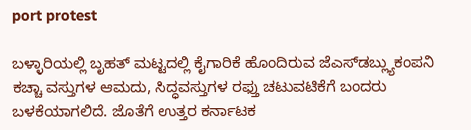port protest

ಬಳ್ಳಾರಿಯಲ್ಲಿ ಬೃಹತ್‌ ಮಟ್ಟದಲ್ಲಿ ಕೈಗಾರಿಕೆ ಹೊಂದಿರುವ ಜೆಎಸ್‌ಡಬ್ಲ್ಯುಕಂಪನಿ ಕಚ್ಚಾ ವಸ್ತುಗಳ ಆಮದು, ಸಿದ್ಧವಸ್ತುಗಳ ರಫ್ತು ಚಟುವಟಿಕೆಗೆ ಬಂದರು ಬಳಕೆಯಾಗಲಿದೆ. ಜೊತೆಗೆ ಉತ್ತರ ಕರ್ನಾಟಕ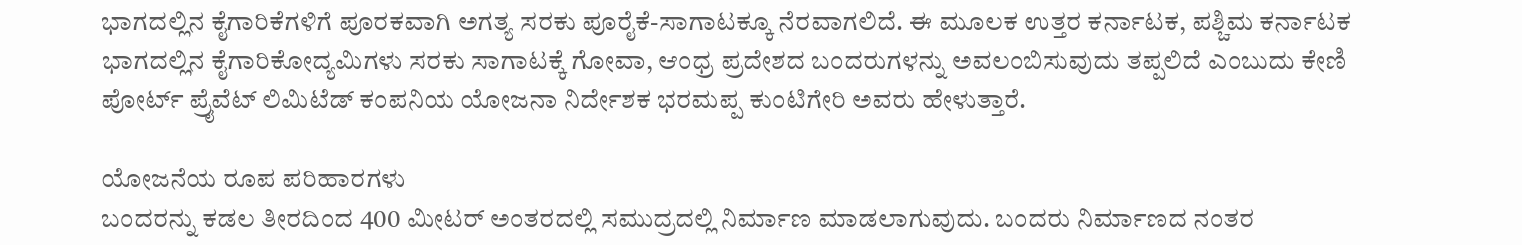ಭಾಗದಲ್ಲಿನ ಕೈಗಾರಿಕೆಗಳಿಗೆ ಪೂರಕವಾಗಿ ಅಗತ್ಯ ಸರಕು ಪೂರೈಕೆ-ಸಾಗಾಟಕ್ಕೂ ನೆರವಾಗಲಿದೆ. ಈ ಮೂಲಕ ಉತ್ತರ ಕರ್ನಾಟಕ, ಪಶ್ಚಿಮ ಕರ್ನಾಟಕ ಭಾಗದಲ್ಲಿನ ಕೈಗಾರಿಕೋದ್ಯಮಿಗಳು ಸರಕು ಸಾಗಾಟಕ್ಕೆ ಗೋವಾ, ಆಂಧ್ರ ಪ್ರದೇಶದ ಬಂದರುಗಳನ್ನು ಅವಲಂಬಿಸುವುದು ತಪ್ಪಲಿದೆ ಎಂಬುದು ಕೇಣಿ ಪೋರ್ಟ್ ಪ್ರೈವೆಟ್ ಲಿಮಿಟೆಡ್ ಕಂಪನಿಯ ಯೋಜನಾ ನಿರ್ದೇಶಕ ಭರಮಪ್ಪ ಕುಂಟಿಗೇರಿ ಅವರು ಹೇಳುತ್ತಾರೆ.

ಯೋಜನೆಯ ರೂಪ ಪರಿಹಾರಗಳು
ಬಂದರನ್ನು ಕಡಲ ತೀರದಿಂದ 400 ಮೀಟರ್ ಅಂತರದಲ್ಲಿ ಸಮುದ್ರದಲ್ಲಿ ನಿರ್ಮಾಣ ಮಾಡಲಾಗುವುದು. ಬಂದರು ನಿರ್ಮಾಣದ ನಂತರ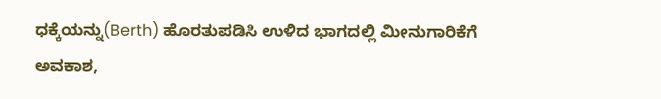ಧಕ್ಕೆಯನ್ನು(Berth) ಹೊರತುಪಡಿಸಿ ಉಳಿದ ಭಾಗದಲ್ಲಿ ಮೀನುಗಾರಿಕೆಗೆ ಅವಕಾಶ,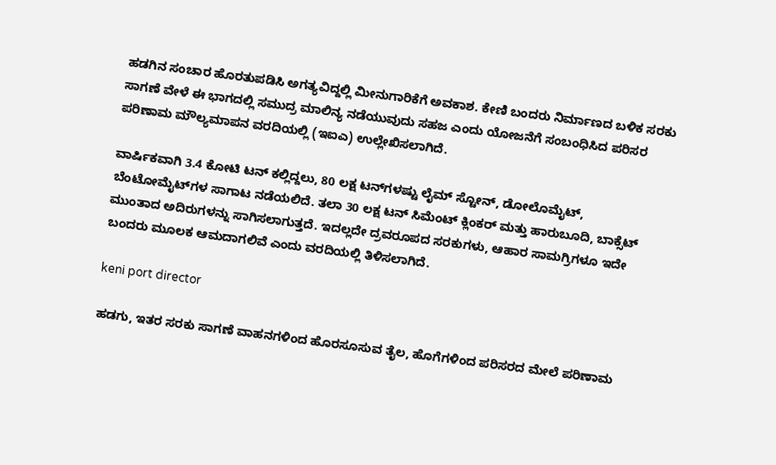ಹಡಗಿನ ಸಂಚಾರ ಹೊರತುಪಡಿಸಿ ಅಗತ್ಯವಿದ್ದಲ್ಲಿ ಮೀನುಗಾರಿಕೆಗೆ ಅವಕಾಶ. ಕೇಣಿ ಬಂದರು ನಿರ್ಮಾಣದ ಬಳಿಕ ಸರಕು ಸಾಗಣೆ ವೇಳೆ ಈ ಭಾಗದಲ್ಲಿ ಸಮುದ್ರ ಮಾಲಿನ್ಯ ನಡೆಯುವುದು ಸಹಜ ಎಂದು ಯೋಜನೆಗೆ ಸಂಬಂಧಿಸಿದ ಪರಿಸರ ಪರಿಣಾಮ ಮೌಲ್ಯಮಾಪನ ವರದಿಯಲ್ಲಿ (ಇಐಎ) ಉಲ್ಲೇಖಿಸಲಾಗಿದೆ.

ವಾರ್ಷಿಕವಾಗಿ 3.4 ಕೋಟಿ ಟನ್ ಕಲ್ಲಿದ್ದಲು, 80 ಲಕ್ಷ ಟನ್‌ಗಳಷ್ಟು ಲೈಮ್ ಸ್ಟೋನ್, ಡೋಲೊಮೈಟ್, ಬೆಂಟೋಮೈಟ್‌ಗಳ ಸಾಗಾಟ ನಡೆಯಲಿದೆ. ತಲಾ 30 ಲಕ್ಷ ಟನ್ ಸಿಮೆಂಟ್ ಕ್ಲಿಂಕರ್ ಮತ್ತು ಹಾರುಬೂದಿ, ಬಾಕ್ಸೆಟ್ ಮುಂತಾದ ಅದಿರುಗಳನ್ನು ಸಾಗಿಸಲಾಗುತ್ತದೆ. ಇದಲ್ಲದೇ ದ್ರವರೂಪದ ಸರಕುಗಳು, ಆಹಾರ ಸಾಮಗ್ರಿಗಳೂ ಇದೇ ಬಂದರು ಮೂಲಕ ಆಮದಾಗಲಿವೆ ಎಂದು ವರದಿಯಲ್ಲಿ ತಿಳಿಸಲಾಗಿದೆ.

keni port director

ಹಡಗು, ಇತರ ಸರಕು ಸಾಗಣೆ ವಾಹನಗಳಿಂದ ಹೊರಸೂಸುವ ತೈಲ, ಹೊಗೆಗಳಿಂದ ಪರಿಸರದ ಮೇಲೆ ಪರಿಣಾಮ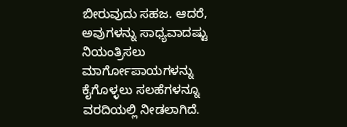ಬೀರುವುದು ಸಹಜ. ಆದರೆ, ಅವುಗಳನ್ನು ಸಾಧ್ಯವಾದಷ್ಟು ನಿಯಂತ್ರಿಸಲು ಮಾರ್ಗೋಪಾಯಗಳನ್ನು ಕೈಗೊಳ್ಳಲು ಸಲಹೆಗಳನ್ನೂ ವರದಿಯಲ್ಲಿ ನೀಡಲಾಗಿದೆ.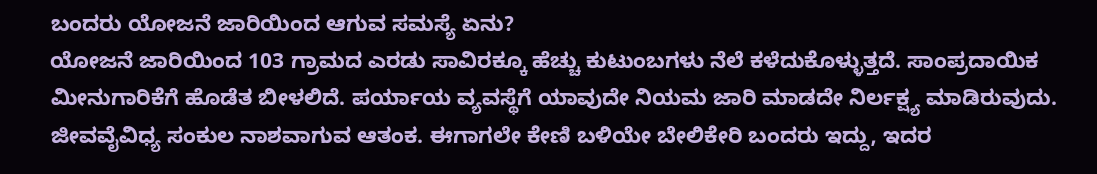ಬಂದರು ಯೋಜನೆ ಜಾರಿಯಿಂದ ಆಗುವ ಸಮಸ್ಯೆ ಏನು?
ಯೋಜನೆ ಜಾರಿಯಿಂದ 103 ಗ್ರಾಮದ ಎರಡು ಸಾವಿರಕ್ಕೂ ಹೆಚ್ಚು ಕುಟುಂಬಗಳು ನೆಲೆ ಕಳೆದುಕೊಳ್ಳುತ್ತದೆ. ಸಾಂಪ್ರದಾಯಿಕ ಮೀನುಗಾರಿಕೆಗೆ ಹೊಡೆತ ಬೀಳಲಿದೆ. ಪರ್ಯಾಯ ವ್ಯವಸ್ಥೆಗೆ ಯಾವುದೇ ನಿಯಮ ಜಾರಿ ಮಾಡದೇ ನಿರ್ಲಕ್ಷ್ಯ ಮಾಡಿರುವುದು. ಜೀವವೈವಿಧ್ಯ ಸಂಕುಲ ನಾಶವಾಗುವ ಆತಂಕ. ಈಗಾಗಲೇ ಕೇಣಿ ಬಳಿಯೇ ಬೇಲಿಕೇರಿ ಬಂದರು ಇದ್ದು, ಇದರ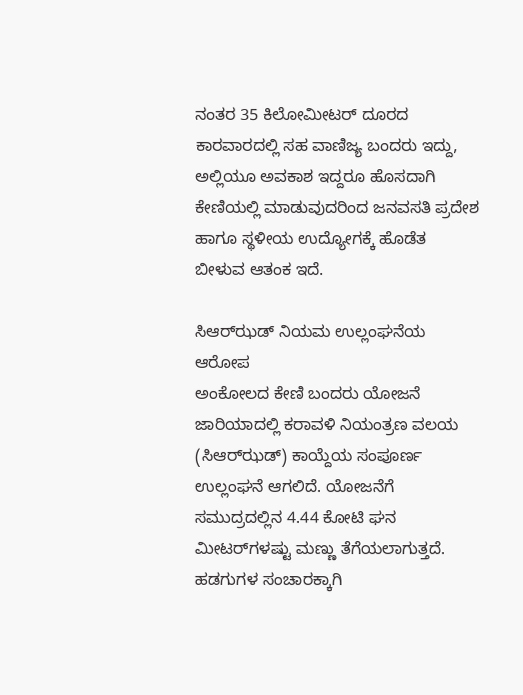ನಂತರ 35 ಕಿಲೋಮೀಟರ್ ದೂರದ ಕಾರವಾರದಲ್ಲಿ ಸಹ ವಾಣಿಜ್ಯ ಬಂದರು ಇದ್ದು, ಅಲ್ಲಿಯೂ ಅವಕಾಶ ಇದ್ದರೂ ಹೊಸದಾಗಿ ಕೇಣಿಯಲ್ಲಿ ಮಾಡುವುದರಿಂದ ಜನವಸತಿ ಪ್ರದೇಶ ಹಾಗೂ ಸ್ಥಳೀಯ ಉದ್ಯೋಗಕ್ಕೆ ಹೊಡೆತ ಬೀಳುವ ಆತಂಕ ಇದೆ.

ಸಿಆರ್‌ಝಡ್ ನಿಯಮ ಉಲ್ಲಂಘನೆಯ ಆರೋಪ
ಅಂಕೋಲದ ಕೇಣಿ ಬಂದರು ಯೋಜನೆ ಜಾರಿಯಾದಲ್ಲಿ ಕರಾವಳಿ ನಿಯಂತ್ರಣ ವಲಯ (ಸಿಆರ್‌ಝಡ್) ಕಾಯ್ದೆಯ ಸಂಪೂರ್ಣ ಉಲ್ಲಂಘನೆ ಆಗಲಿದೆ. ಯೋಜನೆಗೆ ಸಮುದ್ರದಲ್ಲಿನ 4.44 ಕೋಟಿ ಘನ ಮೀಟರ್‌ಗಳಷ್ಟು ಮಣ್ಣು ತೆಗೆಯಲಾಗುತ್ತದೆ. ಹಡಗುಗಳ ಸಂಚಾರಕ್ಕಾಗಿ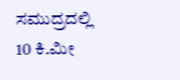ಸಮುದ್ರದಲ್ಲಿ 10 ಕಿ.ಮೀ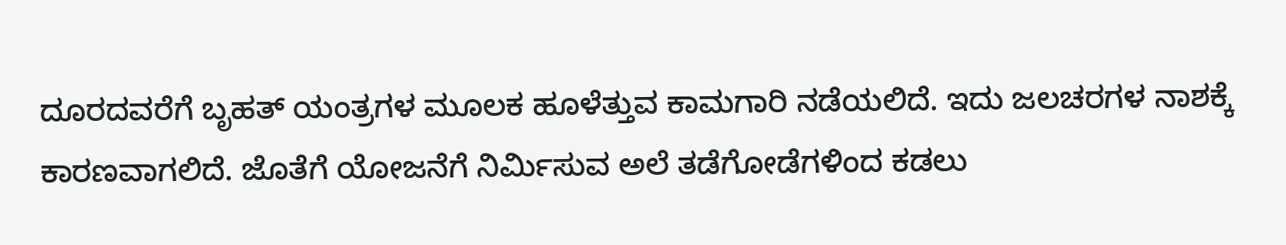ದೂರದವರೆಗೆ ಬೃಹತ್‌ ಯಂತ್ರಗಳ ಮೂಲಕ ಹೂಳೆತ್ತುವ ಕಾಮಗಾರಿ ನಡೆಯಲಿದೆ. ಇದು ಜಲಚರಗಳ ನಾಶಕ್ಕೆ ಕಾರಣವಾಗಲಿದೆ. ಜೊತೆಗೆ ಯೋಜನೆಗೆ ನಿರ್ಮಿಸುವ ಅಲೆ ತಡೆಗೋಡೆಗಳಿಂದ ಕಡಲು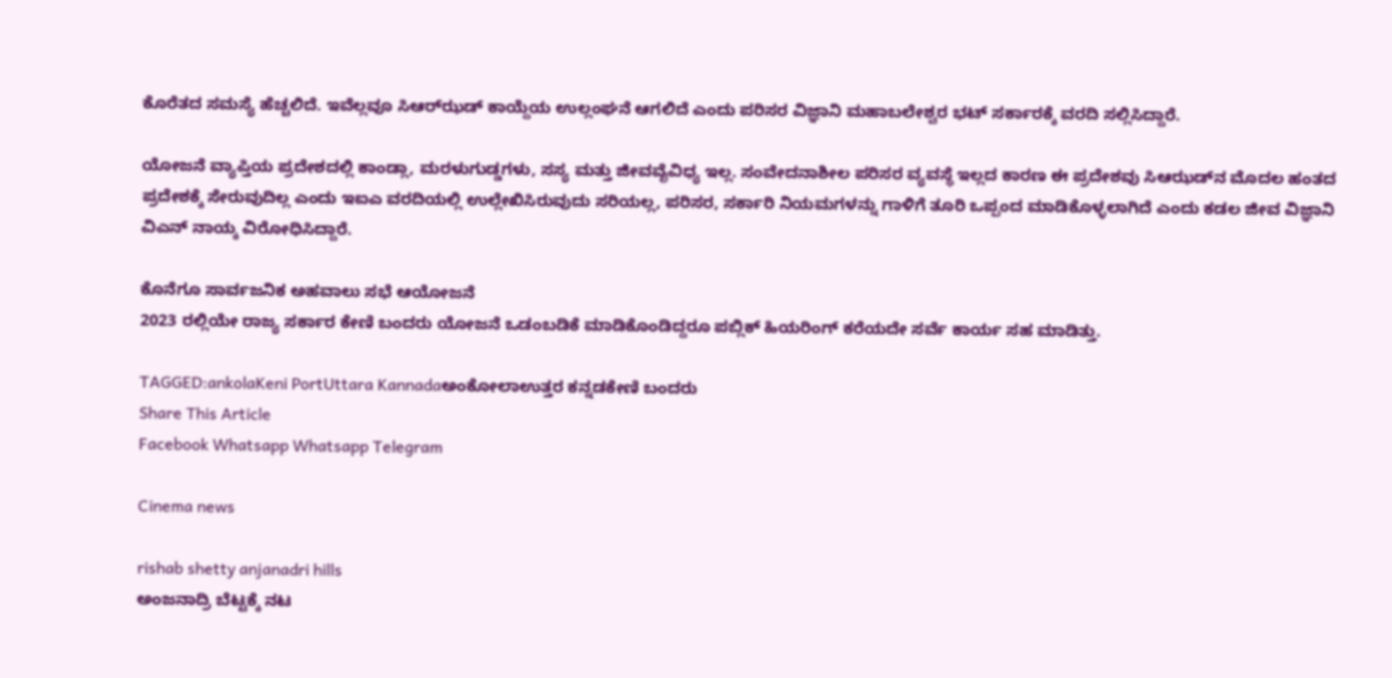ಕೊರೆತದ ಸಮಸ್ಯೆ ಹೆಚ್ಚಲಿದೆ. ಇವೆಲ್ಲವೂ ಸಿಆರ್‌ಝಡ್ ಕಾಯ್ದೆಯ ಉಲ್ಲಂಘನೆ ಆಗಲಿದೆ ಎಂದು ಪರಿಸರ ವಿಜ್ಞಾನಿ ಮಹಾಬಲೇಶ್ವರ ಭಟ್ ಸರ್ಕಾರಕ್ಕೆ ವರದಿ ಸಲ್ಲಿಸಿದ್ದಾರೆ.

ಯೋಜನೆ ವ್ಯಾಪ್ತಿಯ ಪ್ರದೇಶದಲ್ಲಿ ಕಾಂಡ್ಲಾ, ಮರಳುಗುಡ್ಡಗಳು, ಸಸ್ಯ ಮತ್ತು ಜೀವವೈವಿಧ್ಯ ಇಲ್ಲ. ಸಂವೇದನಾಶೀಲ ಪರಿಸರ ವ್ಯವಸ್ಥೆ ಇಲ್ಲದ ಕಾರಣ ಈ ಪ್ರದೇಶವು ಸಿಆ‌ಝಡ್‌ನ ಮೊದಲ ಹಂತದ ಪ್ರದೇಶಕ್ಕೆ ಸೇರುವುದಿಲ್ಲ ಎಂದು ಇಐಎ ವರದಿಯಲ್ಲಿ ಉಲ್ಲೇಖಿಸಿರುವುದು ಸರಿಯಲ್ಲ, ಪರಿಸರ, ಸರ್ಕಾರಿ ನಿಯಮಗಳನ್ನು ಗಾಳಿಗೆ ತೂರಿ ಒಪ್ಪಂದ ಮಾಡಿಕೊಳ್ಳಲಾಗಿದೆ ಎಂದು ಕಡಲ ಜೀವ ವಿಜ್ಞಾನಿ ವಿಎನ್ ನಾಯ್ಕ ವಿರೋಧಿಸಿದ್ದಾರೆ.

ಕೊನೆಗೂ ಸಾರ್ವಜನಿಕ ಅಹವಾಲು ಸಭೆ ಆಯೋಜನೆ
2023 ರಲ್ಲಿಯೇ ರಾಜ್ಯ ಸರ್ಕಾರ ಕೇಣಿ ಬಂದರು ಯೋಜನೆ ಒಡಂಬಡಿಕೆ ಮಾಡಿಕೊಂಡಿದ್ದರೂ ಪಬ್ಲಿಕ್ ಹಿಯರಿಂಗ್ ಕರೆಯದೇ ಸರ್ವೆ ಕಾರ್ಯ ಸಹ ಮಾಡಿತ್ತು‌.

TAGGED:ankolaKeni PortUttara Kannadaಅಂಕೋಲಾಉತ್ತರ ಕನ್ನಡಕೇಣಿ ಬಂದರು
Share This Article
Facebook Whatsapp Whatsapp Telegram

Cinema news

rishab shetty anjanadri hills
ಅಂಜನಾದ್ರಿ ಬೆಟ್ಟಕ್ಕೆ ನಟ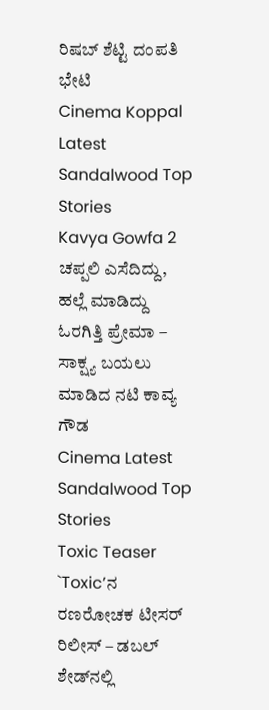ರಿಷಬ್‌ ಶೆಟ್ಟಿ ದಂಪತಿ ಭೇಟಿ‌
Cinema Koppal Latest Sandalwood Top Stories
Kavya Gowfa 2
ಚಪ್ಪಲಿ ಎಸೆದಿದ್ದು, ಹಲ್ಲೆ ಮಾಡಿದ್ದು ಓರಗಿತ್ತಿ ಪ್ರೇಮಾ – ಸಾಕ್ಷ್ಯ ಬಯಲು ಮಾಡಿದ ನಟಿ ಕಾವ್ಯ ಗೌಡ
Cinema Latest Sandalwood Top Stories
Toxic Teaser
`Toxic’ನ ರಣರೋಚಕ ಟೀಸರ್ ರಿಲೀಸ್ – ಡಬಲ್‌ ಶೇಡ್‌ನಲ್ಲಿ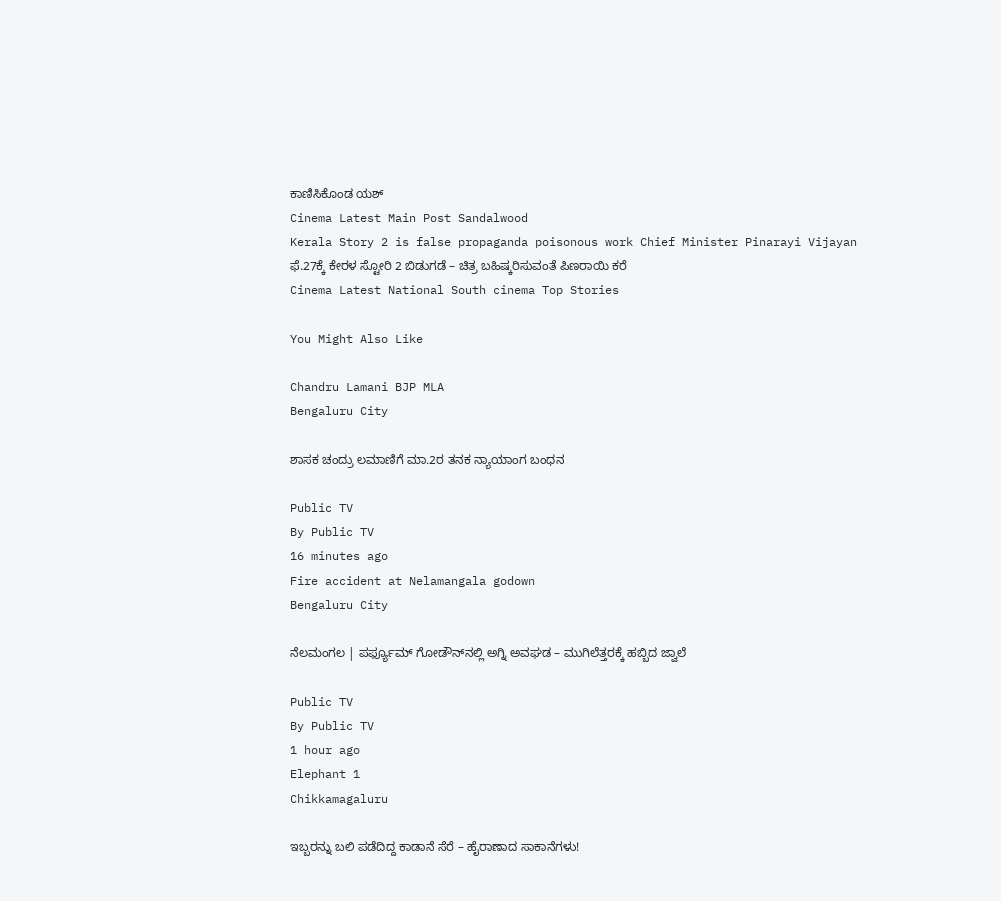ಕಾಣಿಸಿಕೊಂಡ ಯಶ್‌
Cinema Latest Main Post Sandalwood
Kerala Story 2 is false propaganda poisonous work Chief Minister Pinarayi Vijayan
ಫೆ.27ಕ್ಕೆ ಕೇರಳ ಸ್ಟೋರಿ 2 ಬಿಡುಗಡೆ – ಚಿತ್ರ ಬಹಿಷ್ಕರಿಸುವಂತೆ ಪಿಣರಾಯಿ ಕರೆ
Cinema Latest National South cinema Top Stories

You Might Also Like

Chandru Lamani BJP MLA
Bengaluru City

ಶಾಸಕ ಚಂದ್ರು ಲಮಾಣಿಗೆ ಮಾ.2ರ ತನಕ ನ್ಯಾಯಾಂಗ ಬಂಧನ

Public TV
By Public TV
16 minutes ago
Fire accident at Nelamangala godown
Bengaluru City

ನೆಲಮಂಗಲ | ಪರ್ಫ್ಯೂಮ್ ಗೋಡೌನ್‍ನಲ್ಲಿ ಅಗ್ನಿ ಅವಘಡ – ಮುಗಿಲೆತ್ತರಕ್ಕೆ ಹಬ್ಬಿದ ಜ್ವಾಲೆ

Public TV
By Public TV
1 hour ago
Elephant 1
Chikkamagaluru

ಇಬ್ಬರನ್ನು ಬಲಿ ಪಡೆದಿದ್ದ ಕಾಡಾನೆ ಸೆರೆ – ಹೈರಾಣಾದ ಸಾಕಾನೆಗಳು!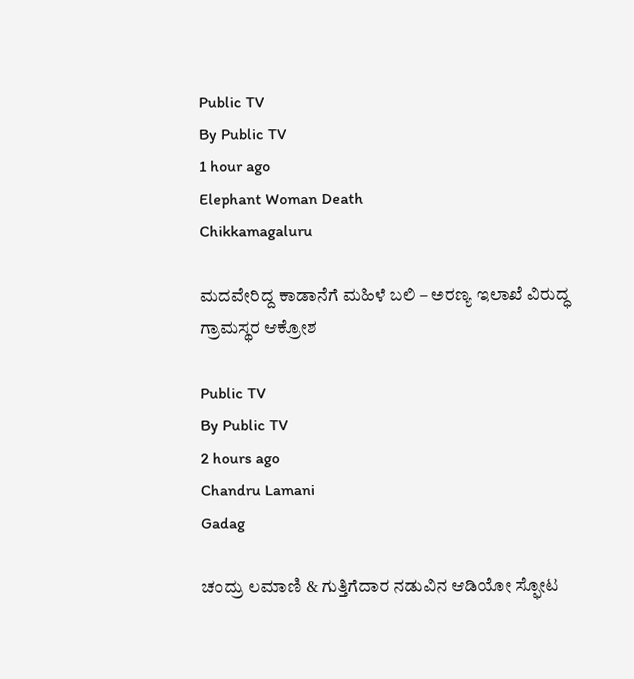Public TV
By Public TV
1 hour ago
Elephant Woman Death
Chikkamagaluru

ಮದವೇರಿದ್ದ ಕಾಡಾನೆಗೆ ಮಹಿಳೆ ಬಲಿ – ಅರಣ್ಯ ಇಲಾಖೆ ವಿರುದ್ಧ ಗ್ರಾಮಸ್ಥರ ಆಕ್ರೋಶ

Public TV
By Public TV
2 hours ago
Chandru Lamani
Gadag

ಚಂದ್ರು ಲಮಾಣಿ & ಗುತ್ತಿಗೆದಾರ ನಡುವಿನ ಆಡಿಯೋ ಸ್ಫೋಟ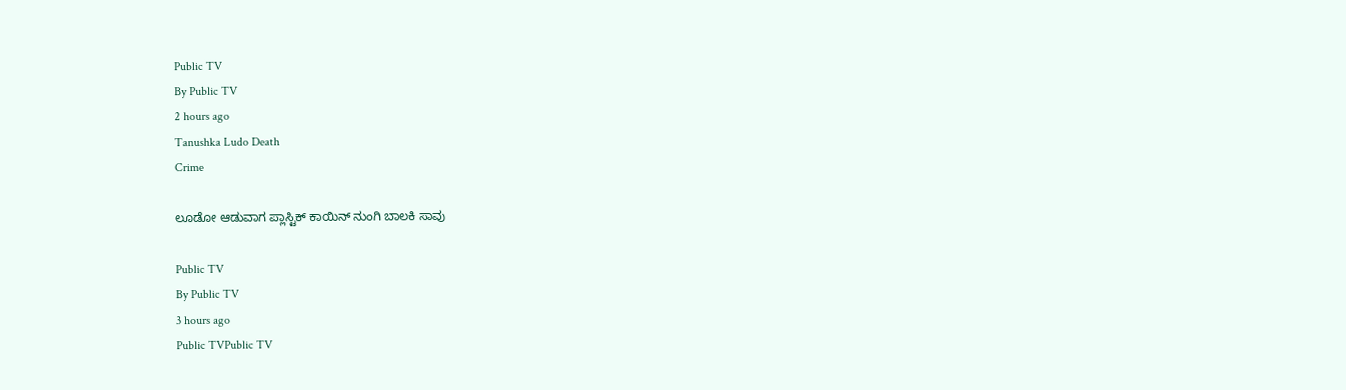Public TV
By Public TV
2 hours ago
Tanushka Ludo Death
Crime

ಲೂಡೋ ಆಡುವಾಗ ಪ್ಲಾಸ್ಟಿಕ್ ಕಾಯಿನ್ ನುಂಗಿ ಬಾಲಕಿ ಸಾವು

Public TV
By Public TV
3 hours ago
Public TVPublic TV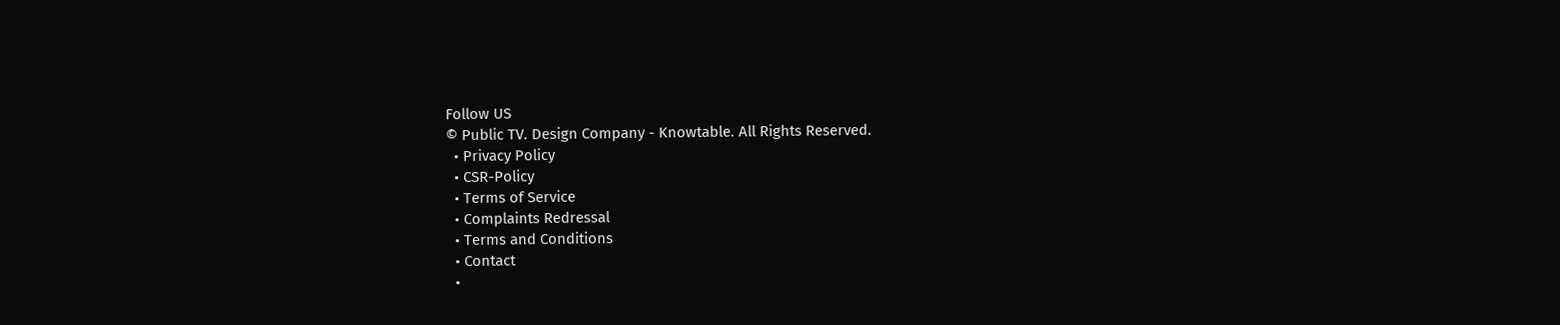Follow US
© Public TV. Design Company - Knowtable. All Rights Reserved.
  • Privacy Policy
  • CSR-Policy
  • Terms of Service
  • Complaints Redressal
  • Terms and Conditions
  • Contact
  •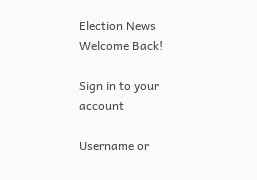Election News
Welcome Back!

Sign in to your account

Username or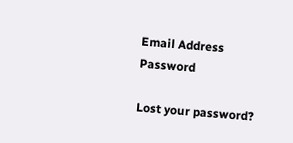Email Address
Password

Lost your password?